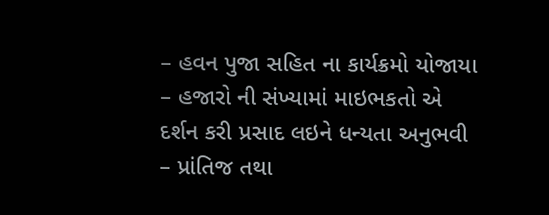– હવન પુજા સહિત ના કાર્યક્રમો યોજાયા
– હજારો ની સંખ્યામાં માઇભકતો એ દર્શન કરી પ્રસાદ લઇને ધન્યતા અનુભવી
– પ્રાંતિજ તથા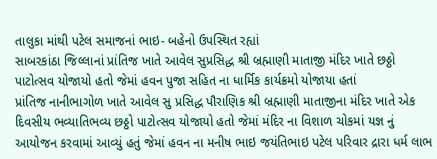તાલુકા માંથી પટેલ સમાજનાં ભાઇ- બહેનો ઉપસ્થિત રહ્યાં
સાબરકાંઠા જિલ્લાનાં પ્રાંતિજ ખાતે આવેલ સુપ્રસિદ્ધ શ્રી બ્રહ્માણી માતાજી મંદિર ખાતે છઠ્ઠો પાટોત્સવ યોજાયો હતો જેમાં હવન પુજા સહિત ના ધાર્મિક કાર્યક્રમો યોજાયા હતાં
પ્રાંતિજ નાનીભાગોળ ખાતે આવેલ સુ પ્રસિદ્ધ પૌરાણિક શ્રી બ્રહ્માણી માતાજીના મંદિર ખાતે એક દિવસીય ભવ્યાતિભવ્ય છઠ્ઠો પાટોત્સવ યોજાયો હતો જેમાં મંદિર ના વિશાળ ચોકમાં યજ્ઞ નું આયોજન કરવામાં આવ્યું હતું જેમાં હવન ના મનીષ ભાઇ જયંતિભાઇ પટેલ પરિવાર દ્રારા ધર્મ લાભ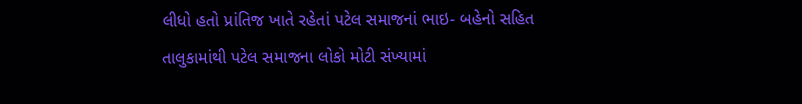લીધો હતો પ્રાંતિજ ખાતે રહેતાં પટેલ સમાજનાં ભાઇ- બહેનો સહિત તાલુકામાંથી પટેલ સમાજના લોકો મોટી સંખ્યામાં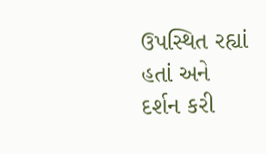ઉપસ્થિત રહ્યાં હતાં અને દર્શન કરી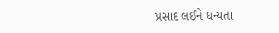પ્રસાદ લઈને ધન્યતા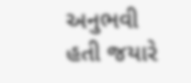અનુભવી હતી જયારે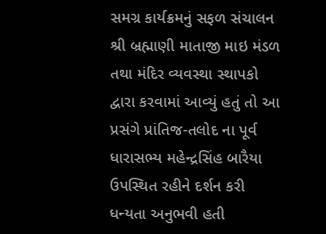સમગ્ર કાર્યક્રમનું સફળ સંચાલન શ્રી બ્રહ્માણી માતાજી માઇ મંડળ તથા મંદિર વ્યવસ્થા સ્થાપકો દ્વારા કરવામાં આવ્યું હતું તો આ પ્રસંગે પ્રાંતિજ-તલોદ ના પૂર્વ ધારાસભ્ય મહેન્દ્રસિંહ બારૈયા ઉપસ્થિત રહીને દર્શન કરી ધન્યતા અનુભવી હતી